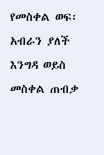የመስቀል ወፍ፡ አብራን ያለች እንግዳ ወይስ መስቀል ጠብቃ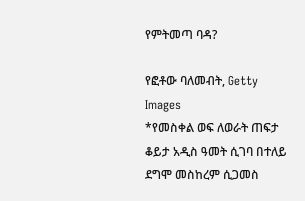የምትመጣ ባዳ?

የፎቶው ባለመብት, Getty Images
*የመስቀል ወፍ ለወራት ጠፍታ ቆይታ አዲስ ዓመት ሲገባ በተለይ ደግሞ መስከረም ሲጋመስ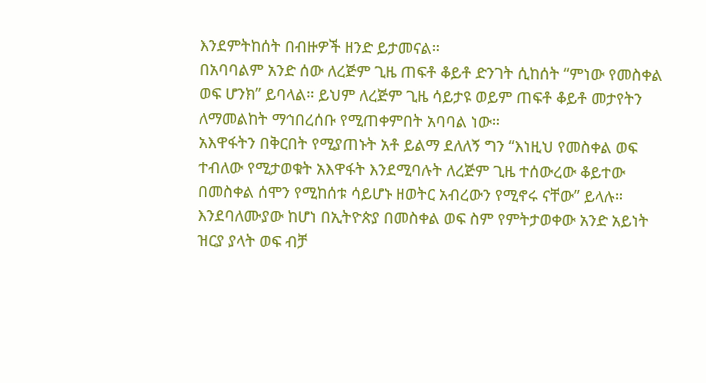እንደምትከሰት በብዙዎች ዘንድ ይታመናል።
በአባባልም አንድ ሰው ለረጅም ጊዜ ጠፍቶ ቆይቶ ድንገት ሲከሰት “ምነው የመስቀል ወፍ ሆንክ” ይባላል። ይህም ለረጅም ጊዜ ሳይታዩ ወይም ጠፍቶ ቆይቶ መታየትን ለማመልከት ማኅበረሰቡ የሚጠቀምበት አባባል ነው።
አእዋፋትን በቅርበት የሚያጠኑት አቶ ይልማ ደለለኝ ግን “እነዚህ የመስቀል ወፍ ተብለው የሚታወቁት አእዋፋት እንደሚባሉት ለረጅም ጊዜ ተሰውረው ቆይተው በመስቀል ሰሞን የሚከሰቱ ሳይሆኑ ዘወትር አብረውን የሚኖሩ ናቸው” ይላሉ።
እንደባለሙያው ከሆነ በኢትዮጵያ በመስቀል ወፍ ስም የምትታወቀው አንድ አይነት ዝርያ ያላት ወፍ ብቻ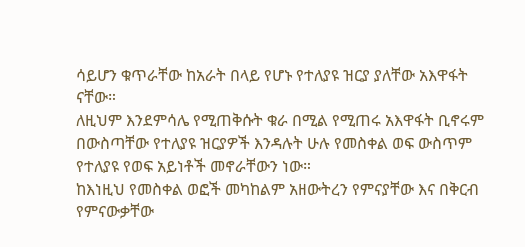ሳይሆን ቁጥራቸው ከአራት በላይ የሆኑ የተለያዩ ዝርያ ያለቸው አእዋፋት ናቸው።
ለዚህም እንደምሳሌ የሚጠቅሱት ቁራ በሚል የሚጠሩ አእዋፋት ቢኖሩም በውስጣቸው የተለያዩ ዝርያዎች እንዳሉት ሁሉ የመስቀል ወፍ ውስጥም የተለያዩ የወፍ አይነቶች መኖራቸውን ነው።
ከእነዚህ የመስቀል ወፎች መካከልም አዘውትረን የምናያቸው እና በቅርብ የምናውቃቸው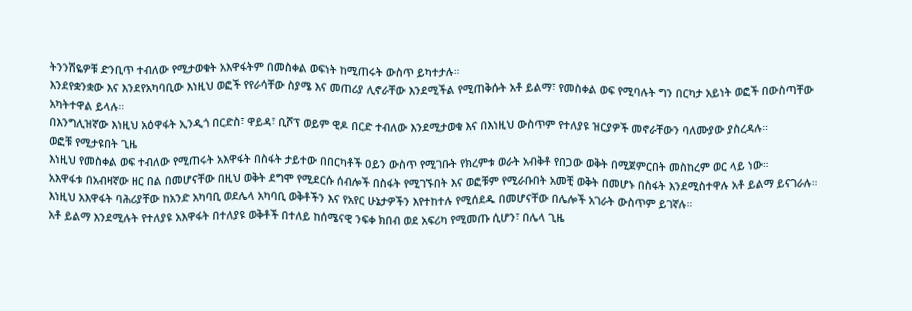ትንንሽዬዎቹ ድንቢጥ ተብለው የሚታወቁት አእዋፋትም በመስቀል ወፍነት ከሚጠሩት ውስጥ ይካተታሉ።
እንደየቋንቋው እና እንደየአካባቢው እነዚህ ወፎች የየራሳቸው ስያሜ እና መጠሪያ ሊኖራቸው እንደሚችል የሚጠቅሱት አቶ ይልማ፣ የመስቀል ወፍ የሚባሉት ግን በርካታ አይነት ወፎች በውስጣቸው አካትተዋል ይላሉ።
በእንግሊዝኛው እነዚህ አዕዋፋት ኢንዲጎ በርድስ፣ ዋይዳ፣ ቢሾፕ ወይም ዊዶ በርድ ተብለው እንደሚታወቁ እና በእነዚህ ውስጥም የተለያዩ ዝርያዎች መኖራቸውን ባለሙያው ያስረዳሉ።
ወፎቹ የሚታዩበት ጊዜ
እነዚህ የመስቀል ወፍ ተብለው የሚጠሩት አእዋፋት በስፋት ታይተው በበርካቶች ዐይን ውስጥ የሚገቡት የክረምቱ ወራት አብቅቶ የበጋው ወቅት በሚጀምርበት መስከረም ወር ላይ ነው።
አእዋፋቱ በአብዛኛው ዘር በል በመሆናቸው በዚህ ወቅት ደግሞ የሚደርሱ ሰብሎች በስፋት የሚገኙበት እና ወፎቹም የሚራቡበት አመቺ ወቅት በመሆኑ በስፋት እንደሚስተዋሉ አቶ ይልማ ይናገራሉ።
እነዚህ አእዋፋት ባሕሪያቸው ከአንድ አካባቢ ወደሌላ አካባቢ ወቅቶችን እና የአየር ሁኔታዎችን እየተከተሉ የሚሰደዱ በመሆናቸው በሌሎች አገራት ውስጥም ይገኛሉ።
አቶ ይልማ እንደሚሉት የተለያዩ አእዋፋት በተለያዩ ወቅቶች በተለይ ከሰሜናዊ ንፍቀ ክበብ ወደ አፍሪካ የሚመጡ ሲሆን፣ በሌላ ጊዜ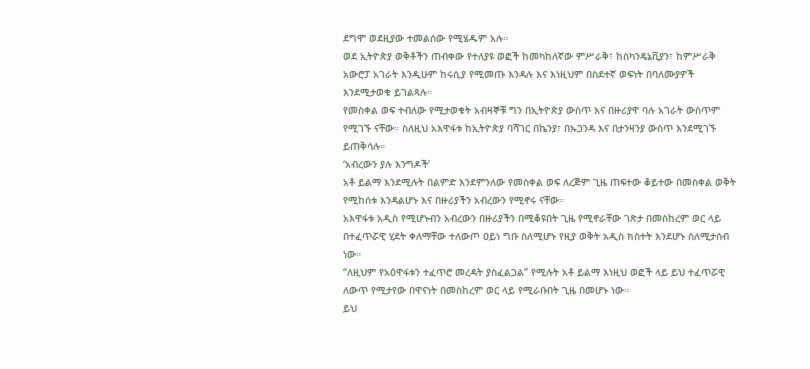ደግሞ ወደዚያው ተመልሰው የሚሄዱም አሉ።
ወደ ኢትዮጵያ ወቅቶችን ጠብቀው የተለያዩ ወፎች ከመካከለኛው ምሥራቅ፣ ከስካንዴኔቪያን፣ ከምሥራቅ አውሮፓ አገራት እንዲሁም ከሩሲያ የሚመጡ እንዳሉ እና እነዚህም በስደተኛ ወፍነት በባለሙያዎች እንደሚታወቁ ይገልጻሉ።
የመስቀል ወፍ ተብለው የሚታወቁት አብዛኞቹ ግን በኢትዮጵያ ውስጥ እና በዙሪያዋ ባሉ አገራት ውስጥም የሚገኙ ናቸው። ስለዚህ አእዋፋቱ ከኢትዮጵያ ባሻገር በኬንያ፣ በኡጋንዳ እና በታንዛንያ ውስጥ እንደሚገኙ ይጠቅሳሉ።
‘አብረውን ያሉ እንግዶች’
አቶ ይልማ እንደሚሉት በልምድ እንደምንለው የመስቀል ወፍ ለረጅም ጊዜ ጠፍተው ቆይተው በመስቀል ወቅት የሚከሰቱ እንዳልሆኑ እና በዙሪያችን አብረውን የሚኖሩ ናቸው።
አእዋፋቱ አዲስ የሚሆኑብን አብረውን በዙሪያችን በሚቆዩበት ጊዜ የሚኖራቸው ገጽታ በመስከረም ወር ላይ በተፈጥሯዊ ሂደት ቀለማቸው ተለውጦ ዐይነ ግቡ ስለሚሆኑ የዚያ ወቅት አዲስ ክስተት እንደሆኑ ስለሚታሰብ ነው።
“ለዚህም የአዕዋፋቱን ተፈጥሮ መረዳት ያስፈልጋል” የሚሉት አቶ ይልማ እነዚህ ወፎች ላይ ይህ ተፈጥሯዊ ለውጥ የሚታየው በዋናነት በመስከረም ወር ላይ የሚራቡበት ጊዜ በመሆኑ ነው።
ይህ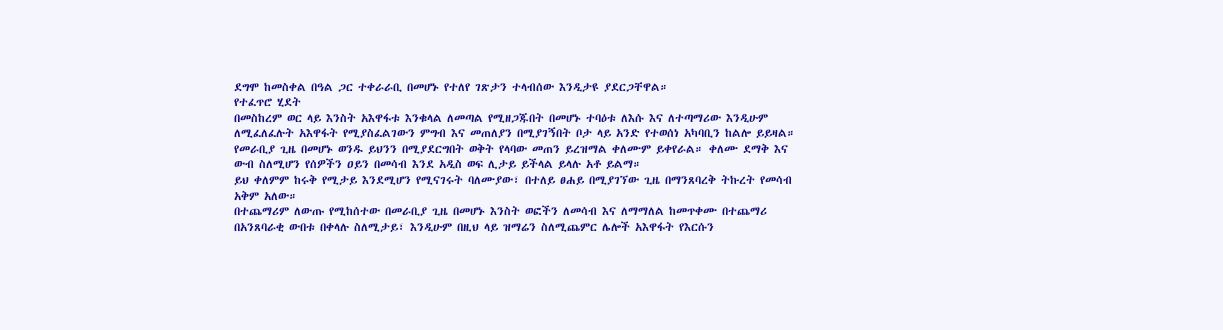ደግሞ ከመስቀል በዓል ጋር ተቀራራቢ በመሆኑ የተለየ ገጽታን ተላብሰው እንዲታዩ ያደርጋቸዋል።
የተፈጥሮ ሂደት
በመስከረም ወር ላይ እንስት አእዋፋቱ እንቁላል ለመጣል የሚዘጋጁበት በመሆኑ ተባዕቱ ለእሱ እና ለተጣማሪው እንዲሁም ለሚፈለፈሉት አእዋፋት የሚያስፈልገውን ምግብ እና መጠለያን በሚያገኝበት ቦታ ላይ አንድ የተወሰነ አካባቢን ከልሎ ይይዛል።
የመራቢያ ጊዜ በመሆኑ ወንዱ ይህንን በሚያደርግበት ወቅት የላባው መጠን ይረዝማል ቀለሙም ይቀየራል። ቀለሙ ደማቅ እና ውብ ስለሚሆን የሰዎችን ዐይን በመሳብ እንደ አዲስ ወፍ ሊታይ ይችላል ይላሉ አቶ ይልማ።
ይህ ቀለምም ከሩቅ የሚታይ እንደሚሆን የሚናገሩት ባለሙያው፣ በተለይ ፀሐይ በሚያገኘው ጊዜ በማንጸባረቅ ትኩረት የመሳብ አቅም አለው።
በተጨማሪም ለውጡ የሚከሰተው በመራቢያ ጊዜ በመሆኑ እንስት ወፎችን ለመሳብ እና ለማማለል ከመጥቀሙ በተጨማሪ በአንጸባራቂ ውበቱ በቀላሉ ስለሚታይ፣ እንዲሁም በዚህ ላይ ዝማሬን ስለሚጨምር ሌሎች አእዋፋት የእርሱን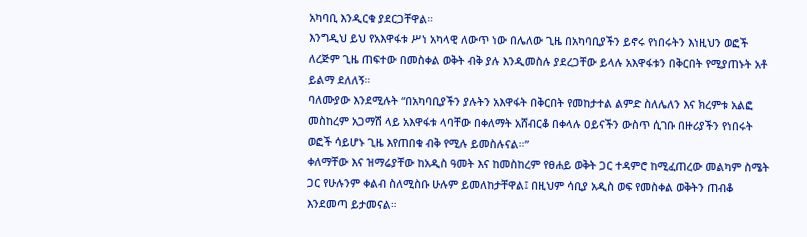አካባቢ እንዲርቁ ያደርጋቸዋል።
እንግዲህ ይህ የአእዋፋቱ ሥነ አካላዊ ለውጥ ነው በሌለው ጊዜ በአካባቢያችን ይኖሩ የነበሩትን እነዚህን ወፎች ለረጅም ጊዜ ጠፍተው በመስቀል ወቅት ብቅ ያሉ እንዲመስሉ ያደረጋቸው ይላሉ አእዋፋቱን በቅርበት የሚያጠኑት አቶ ይልማ ደለለኝ።
ባለሙያው እንደሚሉት “በአካባቢያችን ያሉትን አእዋፋት በቅርበት የመከታተል ልምድ ስለሌለን እና ክረምቱ አልፎ መስከረም አጋማሽ ላይ አእዋፋቱ ላባቸው በቀለማት አሸብርቆ በቀላሉ ዐይናችን ውስጥ ሲገቡ በዙሪያችን የነበሩት ወፎች ሳይሆኑ ጊዜ እየጠበቁ ብቅ የሚሉ ይመስሉናል።”
ቀለማቸው እና ዝማሬያቸው ከአዲስ ዓመት እና ከመስከረም የፀሐይ ወቅት ጋር ተዳምሮ ከሚፈጠረው መልካም ስሜት ጋር የሁሉንም ቀልብ ስለሚስቡ ሁሉም ይመለከታቸዋል፤ በዚህም ሳቢያ አዲስ ወፍ የመስቀል ወቅትን ጠብቆ እንደመጣ ይታመናል።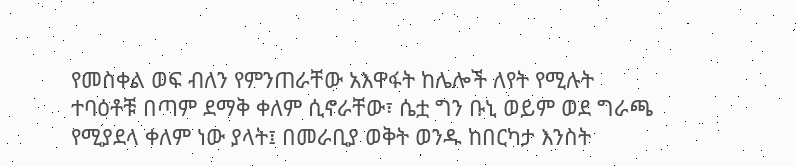የመስቀል ወፍ ብለን የምንጠራቸው አእዋፋት ከሌሎች ለየት የሚሉት ተባዕቶቹ በጣም ደማቅ ቀለም ሲኖራቸው፣ ሴቷ ግን ቡኒ ወይም ወደ ግራጫ የሚያደላ ቀለም ነው ያላት፤ በመራቢያ ወቅት ወንዱ ከበርካታ እንስት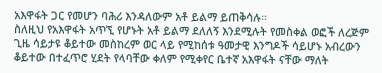አእዋፋት ጋር የመሆን ባሕሪ እንዳለውም አቶ ይልማ ይጠቅሳሉ።
ስለዚህ የአእዋፋት አጥኚ የሆኑት አቶ ይልማ ደለለኝ እንደሚሉት የመስቀል ወፎች ለረጅም ጊዜ ሳይታዩ ቆይተው መስከረም ወር ላይ የሚከሰቱ ዓመታዊ እንግዶች ሳይሆኑ አብረውን ቆይተው በተፈጥሮ ሂደት የላባቸው ቀለም የሚቀየር ቤተኛ አእዋፋት ናቸው ማለት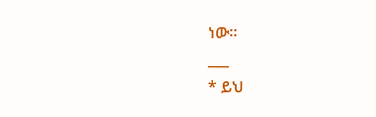ነው።
___
* ይህ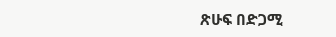ጽሁፍ በድጋሚ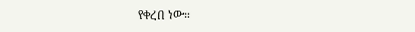የቀረበ ነው።